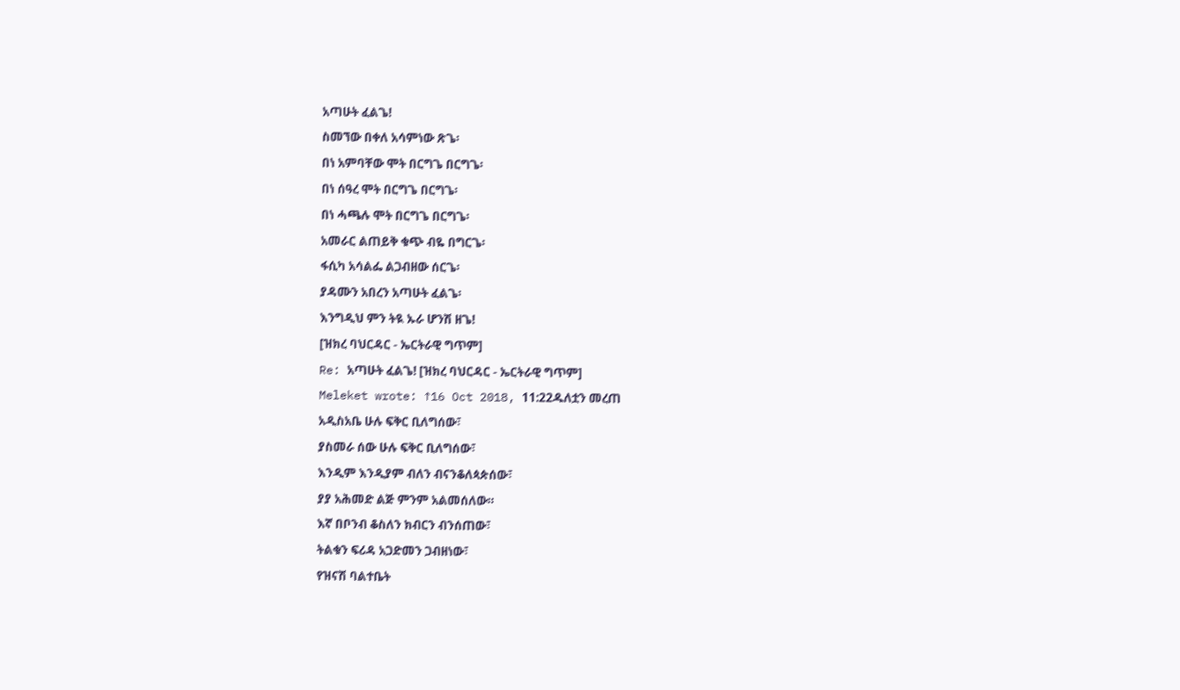አጣሁት ፈልጌ!
ስመኘው በቀለ አሳምነው ጽጌ፡
በነ አምባቸው ሞት በርግጌ በርግጌ፡
በነ ሰዓረ ሞት በርግጌ በርግጌ፡
በነ ሓጫሉ ሞት በርግጌ በርግጌ፡
አመራር ልጠይቅ ቁጭ ብዬ በግርጌ፡
ፋሲካ አሳልፌ ልጋብዘው ሰርጌ፡
ያዳሙን አበረን አጣሁት ፈልጌ፡
እንግዲህ ምን ትዪ ኡራ ሆንሽ ዘጌ!
[ዝክረ ባህርዳር - ኤርትራዊ ግጥም]
Re: አጣሁት ፈልጌ! [ዝክረ ባህርዳር - ኤርትራዊ ግጥም]
Meleket wrote: ↑16 Oct 2018, 11:22ዱለቷን መረጠ
አዲስአቤ ሁሉ ፍቅር ቢለግሰው፣
ያስመራ ሰው ሁሉ ፍቅር ቢለግሰው፣
እንዲም እንዲያም ብለን ብናንቆለጳጵሰው፣
ያያ አሕመድ ልጅ ምንም አልመሰለው።
እኛ በቦንብ ቆስለን ክብርን ብንሰጠው፣
ትልቁን ፍሪዳ አጋድመን ጋብዘነው፣
የዝናሽ ባልተቤት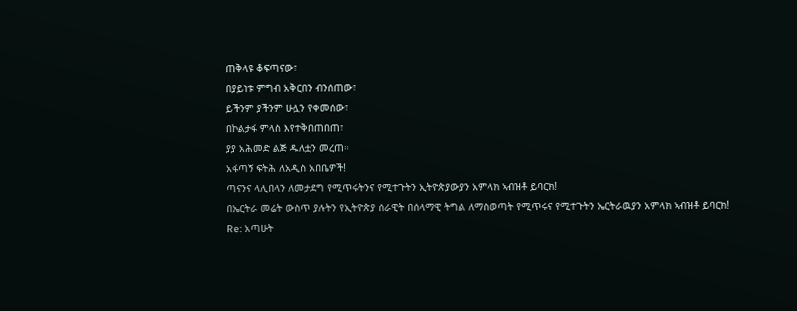ጠቅላዩ ቆፍጣናው፣
በያይነቱ ምግብ አቅርበን ብንሰጠው፣
ይችንም ያችንም ሁሏን የቀመሰው፣
በኮልታፋ ምላስ እየተቅበጠበጠ፣
ያያ አሕመድ ልጅ ዱለቷን መረጠ።
አፋጣኝ ፍትሕ ለአዲስ አበቤዎች!
ጣናንና ላሊበላን ለመታደግ የሚጥሩትንና የሚተጉትን ኢትዮጵያውያን አምላክ ኣብዝቶ ይባርክ!
በኤርትራ መሬት ውስጥ ያሉትን የኢትዮጵያ ሰራዊት በሰላማዊ ትግል ለማስወጣት የሚጥሩና የሚተጉትን ኤርትራዉያን አምላክ ኣብዝቶ ይባርክ!
Re: አጣሁት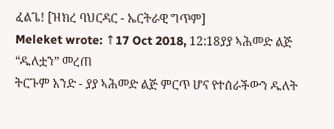ፈልጌ! [ዝክረ ባህርዳር - ኤርትራዊ ግጥም]
Meleket wrote: ↑17 Oct 2018, 12:18ያያ ኣሕመድ ልጅ “ዱለቷን” መረጠ
ትርጉም አንድ - ያያ ኣሕመድ ልጅ ምርጥ ሆና የተሰራችውን ዱለት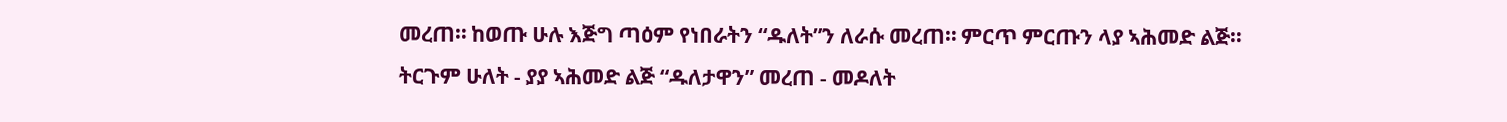መረጠ። ከወጡ ሁሉ እጅግ ጣዕም የነበራትን “ዱለት”ን ለራሱ መረጠ። ምርጥ ምርጡን ላያ ኣሕመድ ልጅ።
ትርጉም ሁለት - ያያ ኣሕመድ ልጅ “ዱለታዋን” መረጠ - መዶለት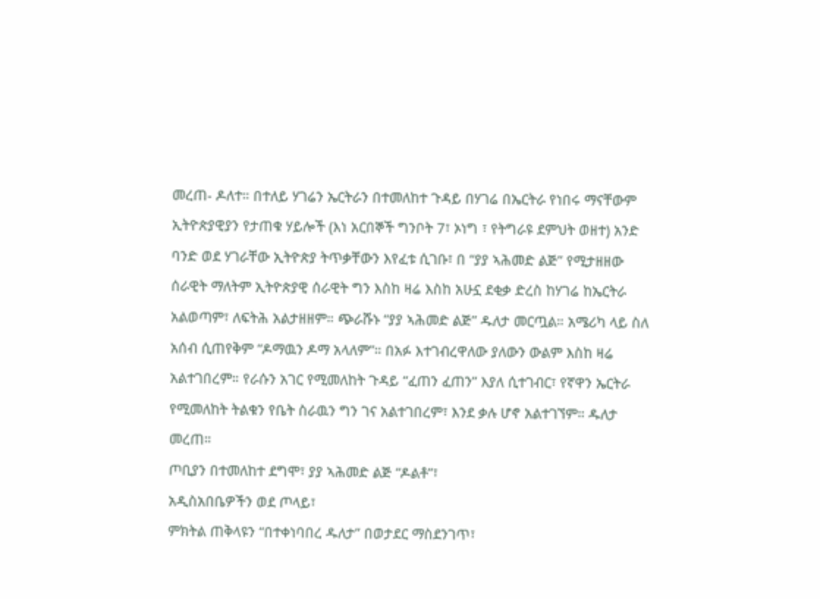መረጠ- ዶለተ። በተለይ ሃገሬን ኤርትራን በተመለከተ ጉዳይ በሃገሬ በኤርትራ የነበሩ ማናቸውም ኢትዮጵያዊያን የታጠቁ ሃይሎች (እነ አርበኞች ግንቦት 7፣ ኦነግ ፣ የትግራዩ ደምህት ወዘተ) አንድ ባንድ ወደ ሃገራቸው ኢትዮጵያ ትጥቃቸውን እየፈቱ ሲገቡ፣ በ “ያያ ኣሕመድ ልጅ” የሚታዘዘው ሰራዊት ማለትም ኢትዮጵያዊ ሰራዊት ግን እስከ ዛሬ እስከ አሁኗ ደቂቃ ድረስ ከሃገሬ ከኤርትራ አልወጣም፣ ለፍትሕ አልታዘዘም። ጭራሹኑ “ያያ ኣሕመድ ልጅ” ዱለታ መርጧል። አሜሪካ ላይ ስለ አሰብ ሲጠየቅም “ዶማዉን ዶማ አላለም”። በአፉ እተገብረዋለው ያለውን ውልም እስከ ዛሬ አልተገበረም። የራሱን አገር የሚመለከት ጉዳይ “ፈጠን ፈጠን” እያለ ሲተገብር፣ የኛዋን ኤርትራ የሚመለከት ትልቁን የቤት ስራዉን ግን ገና አልተገበረም፣ እንደ ቃሉ ሆኖ አልተገኘም። ዱለታ መረጠ።
ጦቢያን በተመለከተ ደግሞ፣ ያያ ኣሕመድ ልጅ “ዶልቶ”፣
አዲስአበቤዎችን ወደ ጦላይ፣
ምክትል ጠቅላዩን “በተቀነባበረ ዱለታ” በወታደር ማስደንገጥ፣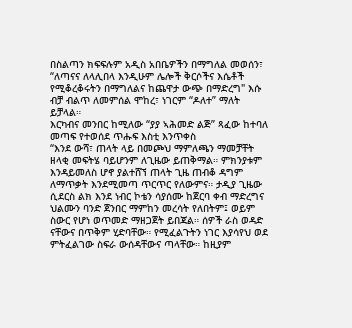በስልጣን ክፍፍሉም አዲስ አበቤዎችን በማግለል መወሰን፣
“ለጣናና ለላሊበላ እንዲሁም ሌሎች ቅርሶችና እሴቶች የሚቆረቆሩትን በማግለልና ከጨዋታ ውጭ በማድረግ" እሱ ብቻ ብልጥ ለመምሰል ሞከረ፣ ነገርም “ዶለተ” ማለት ይቻላል።
እርካብና መንበር ከሚለው “ያያ ኣሕመድ ልጅ” ጻፈው ከተባለ መጣፍ የተወሰደ ጥሑፍ እስቲ እንጥቀስ
“እንደ ውሻ፣ ጠላት ላይ በመጮህ ማምለጫን ማመቻቸት ዘላቂ መፍትሄ ባይሆንም ለጊዜው ይጠቅማል። ምክንያቱም እንዳይመለስ ሆኖ ያልተሸኘ ጠላት ጊዜ ጠብቆ ዳግም ለማጥቃት እንደሚመጣ ጥርጥር የለውምና። ታዲያ ጊዜው ሲደርስ ልክ እንደ ነብር ኮቴን ሳያሰሙ ከጀርባ ቀብ ማድረግና ህልሙን ባንድ ጀንበር ማምከን መረሳት የለበትም፤ ወይም ስውር የሆነ ወጥመድ ማዘጋጀት ይበጃል። ሰዎች ራስ ወዳድ ናቸውና በጥቅም ሂድባቸው። የሚፈልጉትን ነገር እያሳየህ ወደ ምትፈልገው ስፍራ ውሰዳቸውና ጣላቸው። ከዚያም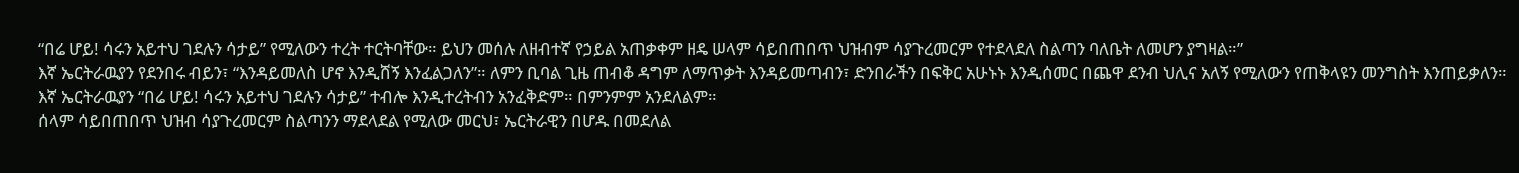“በሬ ሆይ! ሳሩን አይተህ ገደሉን ሳታይ” የሚለውን ተረት ተርትባቸው። ይህን መሰሉ ለዘብተኛ የኃይል አጠቃቀም ዘዴ ሠላም ሳይበጠበጥ ህዝብም ሳያጉረመርም የተደላደለ ስልጣን ባለቤት ለመሆን ያግዛል።”
እኛ ኤርትራዉያን የደንበሩ ብይን፣ “እንዳይመለስ ሆኖ እንዲሸኝ እንፈልጋለን”። ለምን ቢባል ጊዜ ጠብቆ ዳግም ለማጥቃት እንዳይመጣብን፣ ድንበራችን በፍቅር አሁኑኑ እንዲሰመር በጨዋ ደንብ ህሊና አለኝ የሚለውን የጠቅላዩን መንግስት እንጠይቃለን።
እኛ ኤርትራዉያን “በሬ ሆይ! ሳሩን አይተህ ገደሉን ሳታይ” ተብሎ እንዲተረትብን አንፈቅድም። በምንምም አንደለልም።
ሰላም ሳይበጠበጥ ህዝብ ሳያጉረመርም ስልጣንን ማደላደል የሚለው መርህ፣ ኤርትራዊን በሆዱ በመደለል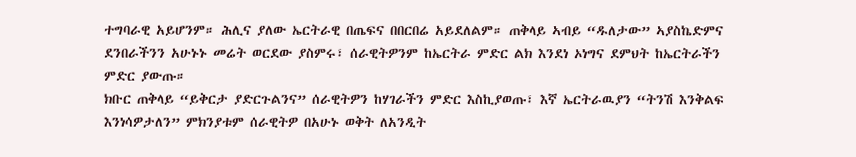ተግባራዊ አይሆንም። ሕሊና ያለው ኤርትራዊ በጤፍና በበርበሬ አይደለልም። ጠቅላይ ኣብይ “ዱለታው” ኣያስኬድምና ደንበራችንን አሁኑኑ መሬት ወርደው ያስምሩ፣ ሰራዊትዎንም ከኤርትራ ምድር ልክ እንደነ ኦነግና ደምህት ከኤርትራችን ምድር ያውጡ።
ክቡር ጠቅላይ “ይቅርታ ያድርጉልንና” ሰራዊትዎን ከሃገራችን ምድር እስኪያወጡ፣ እኛ ኤርትራዉያን “ትንሽ እንቅልፍ እንነሳዎታለን” ምክንያቱም ሰራዊትዎ በአሁኑ ወቅት ለአንዲት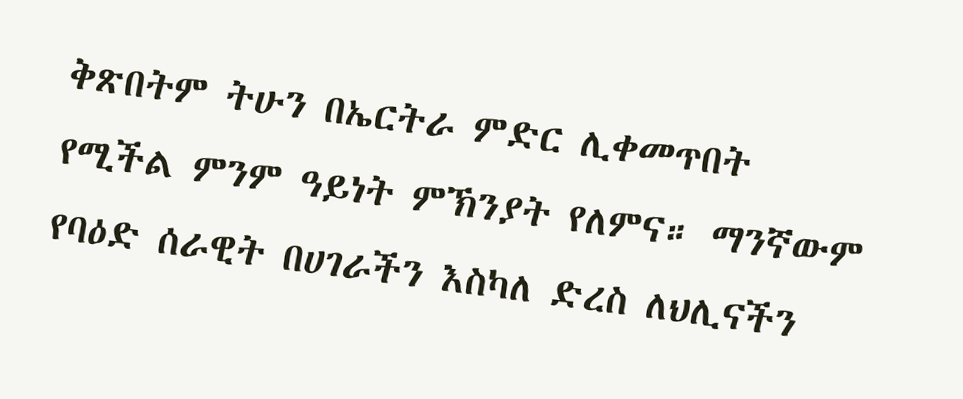ቅጽበትም ትሁን በኤርትራ ምድር ሊቀመጥበት የሚችል ምንም ዓይነት ምኽንያት የለምና። ማንኛውም የባዕድ ሰራዊት በሀገራችን እስካለ ድረስ ለህሊናችን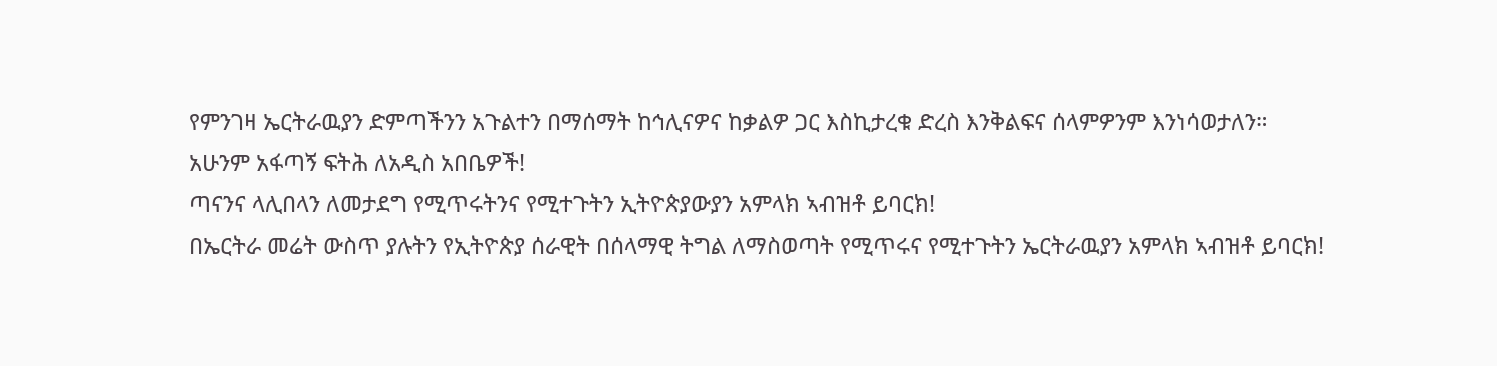የምንገዛ ኤርትራዉያን ድምጣችንን አጉልተን በማሰማት ከኅሊናዎና ከቃልዎ ጋር እስኪታረቁ ድረስ እንቅልፍና ሰላምዎንም እንነሳወታለን።
አሁንም አፋጣኝ ፍትሕ ለአዲስ አበቤዎች!
ጣናንና ላሊበላን ለመታደግ የሚጥሩትንና የሚተጉትን ኢትዮጵያውያን አምላክ ኣብዝቶ ይባርክ!
በኤርትራ መሬት ውስጥ ያሉትን የኢትዮጵያ ሰራዊት በሰላማዊ ትግል ለማስወጣት የሚጥሩና የሚተጉትን ኤርትራዉያን አምላክ ኣብዝቶ ይባርክ!